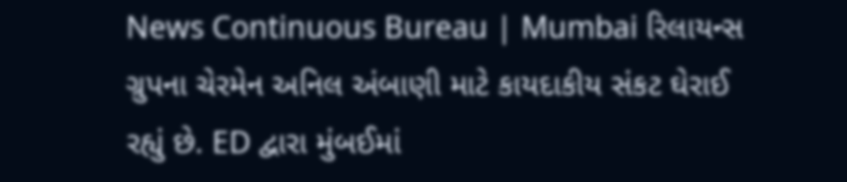News Continuous Bureau | Mumbai રિલાયન્સ ગ્રુપના ચેરમેન અનિલ અંબાણી માટે કાયદાકીય સંકટ ઘેરાઈ રહ્યું છે. ED દ્વારા મુંબઈમાં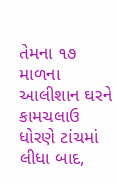તેમના ૧૭ માળના આલીશાન ઘરને કામચલાઉ ધોરણે ટાંચમાં લીધા બાદ,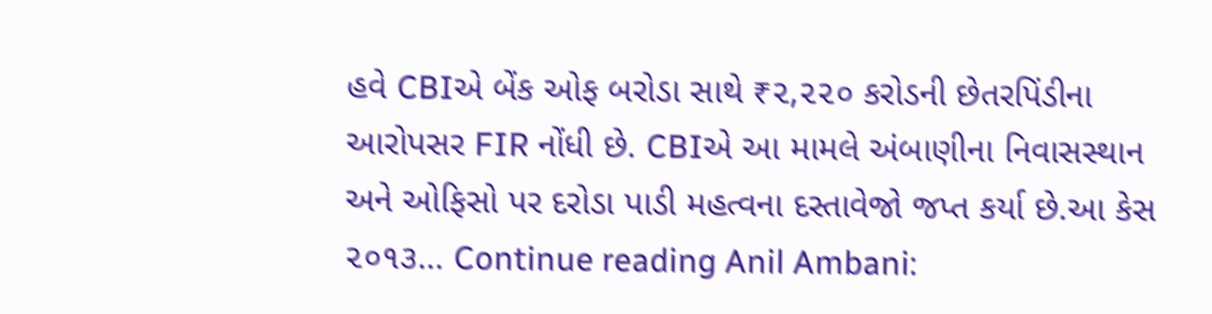હવે CBIએ બેંક ઓફ બરોડા સાથે ₹૨,૨૨૦ કરોડની છેતરપિંડીના આરોપસર FIR નોંધી છે. CBIએ આ મામલે અંબાણીના નિવાસસ્થાન અને ઓફિસો પર દરોડા પાડી મહત્વના દસ્તાવેજો જપ્ત કર્યા છે.આ કેસ ૨૦૧૩… Continue reading Anil Ambani: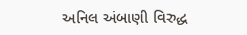અનિલ અંબાણી વિરુદ્ધ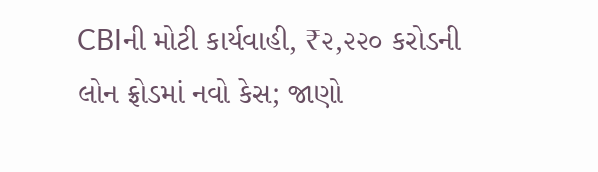CBIની મોટી કાર્યવાહી, ₹૨,૨૨૦ કરોડની લોન ફ્રોડમાં નવો કેસ; જાણો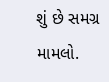શું છે સમગ્ર મામલો.